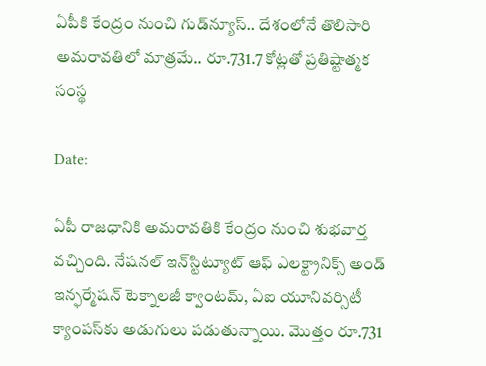ఏపీకి కేంద్రం నుంచి గుడ్‌న్యూస్.. దేశంలోనే తొలిసారి అమరావతిలో మాత్రమే.. రూ.731.7 కోట్లతో ప్రతిష్టాత్మక సంస్థ

Date:

ఏపీ రాజధానికి అమరావతికి కేంద్రం నుంచి శుభవార్త వచ్చింది. నేషనల్‌ ఇన్‌స్టిట్యూట్‌ ఆఫ్‌ ఎలక్ట్రానిక్స్‌ అండ్‌ ఇన్ఫర్మేషన్‌ టెక్నాలజీ క్వాంటమ్, ఏఐ యూనివర్సిటీ క్యాంపస్‌‌కు అడుగులు పడుతున్నాయి. మొత్తం రూ.731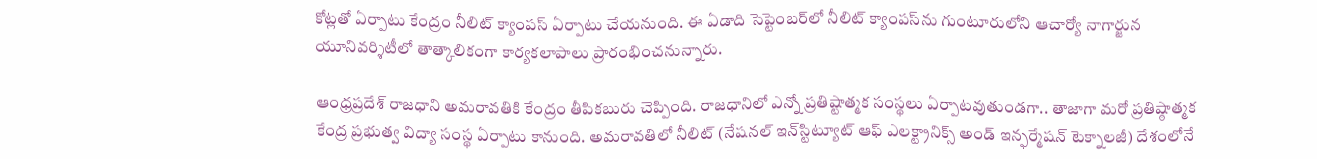కోట్లతో ఏర్పాటు కేంద్రం నీలిట్‌ క్యాంపస్ ఏర్పాటు చేయనుంది. ఈ ఏడాది సెప్టెంబర్‌లో నీలిట్ క్యాంపస్‌ను గుంటూరులోని ఆచార్యో నాగార్జున యూనివర్శిటీలో తాత్కాలికంగా కార్యకలాపాలు ప్రారంభించనున్నారు.

ఆంధ్రప్రదేశ్ రాజధాని అమరావతికి కేంద్రం తీపికబురు చెప్పింది. రాజధానిలో ఎన్నో ప్రతిష్టాత్మక సంస్థలు ఏర్పాటవుతుండగా.. తాజాగా మరో ప్రతిష్ఠాత్మక కేంద్ర ప్రభుత్వ విద్యా సంస్థ ఏర్పాటు కానుంది. అమరావతిలో నీలిట్‌ (నేషనల్‌ ఇన్‌స్టిట్యూట్‌ ఆఫ్‌ ఎలక్ట్రానిక్స్‌ అండ్‌ ఇన్ఫర్మేషన్‌ టెక్నాలజీ) దేశంలోనే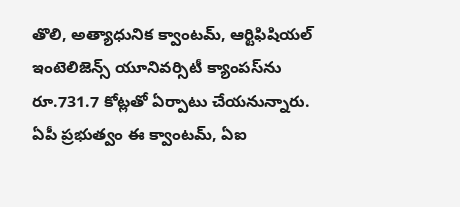తొలి, అత్యాధునిక క్వాంటమ్, ఆర్టిఫిషియల్‌ ఇంటెలిజెన్స్‌ యూనివర్సిటీ క్యాంపస్‌ను రూ.731.7 కోట్లతో ఏర్పాటు చేయనున్నారు. ఏపీ ప్రభుత్వం ఈ క్వాంటమ్, ఏఐ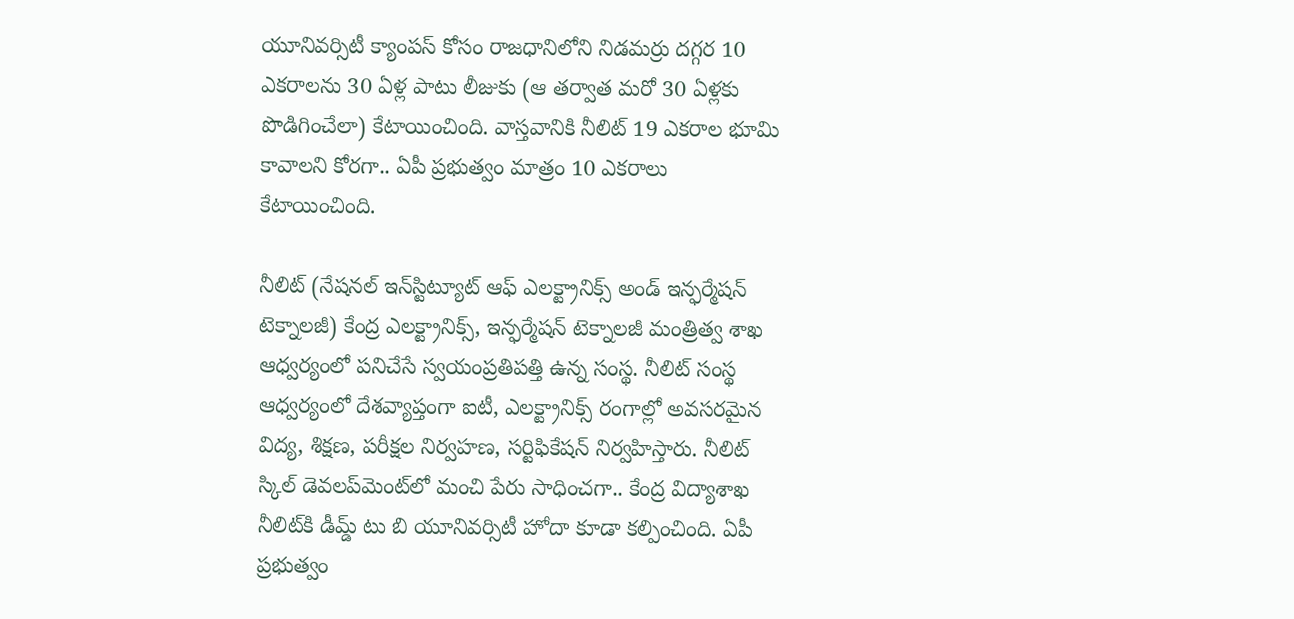యూనివర్సిటీ క్యాంపస్‌ కోసం రాజధానిలోని నిడమర్రు దగ్గర 10 ఎకరాలను 30 ఏళ్ల పాటు లీజుకు (ఆ తర్వాత మరో 30 ఏళ్లకు పొడిగించేలా) కేటాయించింది. వాస్తవానికి నీలిట్ 19 ఎకరాల భూమి కావాలని కోరగా.. ఏపీ ప్రభుత్వం మాత్రం 10 ఎకరాలు కేటాయించింది.

నీలిట్‌ (నేషనల్‌ ఇన్‌స్టిట్యూట్‌ ఆఫ్‌ ఎలక్ట్రానిక్స్‌ అండ్‌ ఇన్ఫర్మేషన్‌ టెక్నాలజీ) కేంద్ర ఎలక్ట్రానిక్స్, ఇన్ఫర్మేషన్‌ టెక్నాలజీ మంత్రిత్వ శాఖ ఆధ్వర్యంలో పనిచేసే స్వయంప్రతిపత్తి ఉన్న సంస్థ. నీలిట్ సంస్థ ఆధ్వర్యంలో దేశవ్యాప్తంగా ఐటీ, ఎలక్ట్రానిక్స్‌ రంగాల్లో అవసరమైన విద్య, శిక్షణ, పరీక్షల నిర్వహణ, సర్టిఫికేషన్‌ నిర్వహిస్తారు. నీలిట్ స్కిల్ డెవలప్‌మెంట్‌లో మంచి పేరు సాధించగా.. కేంద్ర విద్యాశాఖ నీలిట్‌కి డీమ్డ్‌ టు బి యూనివర్సిటీ హోదా కూడా కల్పించింది. ఏపీ ప్రభుత్వం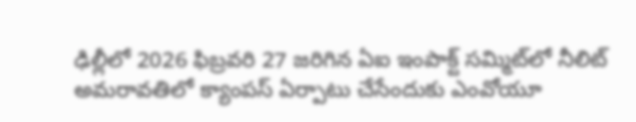ఢిల్లీలో 2026 ఫిబ్రవరి 27 జరిగిన ఏఐ ఇంపాక్ట్‌ సమ్మిట్‌లో నీలిట్‌‌ అమరావతిలో క్యాంపస్ ఏర్పాటు చేసేందుకు ఎంవోయూ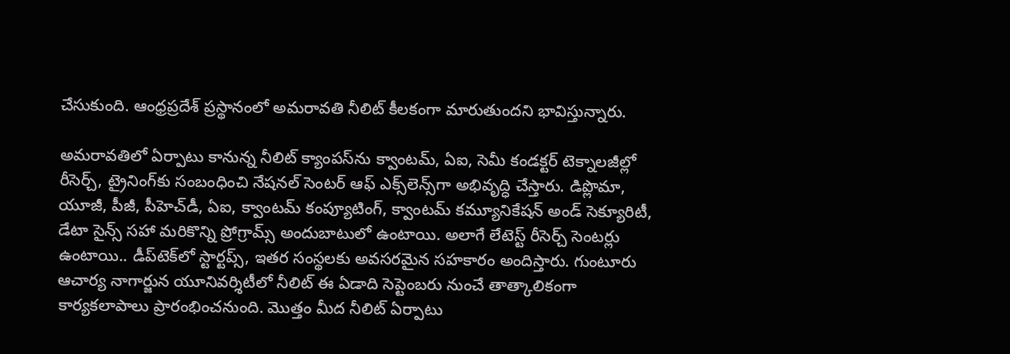చేసుకుంది. ఆంధ్రప్రదేశ్ ప్రస్థానంలో అమరావతి నీలిట్ కీలకంగా మారుతుందని భావిస్తున్నారు.

అమరావతిలో ఏర్పాటు కానున్న నీలిట్‌ క్యాంపస్‌ను క్వాంటమ్, ఏఐ, సెమీ కండక్టర్‌ టెక్నాలజీల్లో రీసెర్చ్, ట్రైనింగ్‌కు సంబంధించి నేషనల్‌ సెంటర్‌ ఆఫ్‌ ఎక్స్‌లెన్స్‌గా అభివృద్ధి చేస్తారు. డిప్లొమా, యూజీ, పీజీ, పీహెచ్‌డీ, ఏఐ, క్వాంటమ్ కంప్యూటింగ్, క్వాంటమ్ కమ్యూనికేషన్ అండ్ సెక్యూరిటీ, డేటా సైన్స్ సహా మరికొన్ని ప్రోగ్రామ్స్‌ అందుబాటులో ఉంటాయి. అలాగే లేటెస్ట్ రీసెర్చ్ సెంటర్లు ఉంటాయి.. డీప్‌టెక్‌‌లో స్టార్టప్స్, ఇతర సంస్థలకు అవసరమైన సహకారం అందిస్తారు. గుంటూరు ఆచార్య నాగార్జున యూనివర్శిటీలో నీలిట్‌ ఈ ఏడాది సెప్టెంబరు నుంచే తాత్కాలికంగా కార్యకలాపాలు ప్రారంభించనుంది. మొత్తం మీద నీలిట్ ఏర్పాటు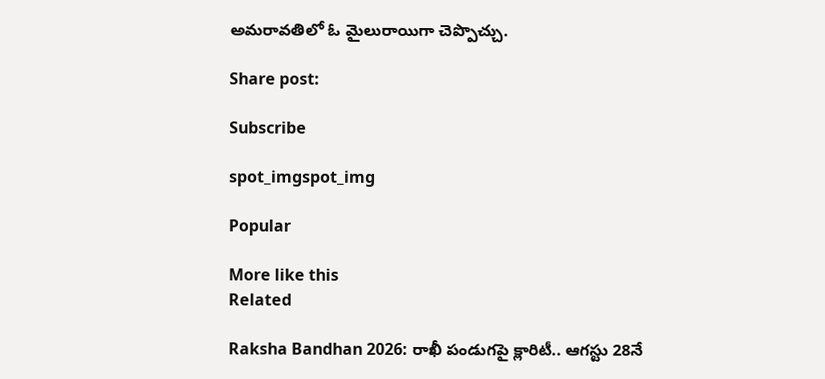అమరావతిలో ఓ మైలురాయిగా చెప్పొచ్చు.

Share post:

Subscribe

spot_imgspot_img

Popular

More like this
Related

Raksha Bandhan 2026: రాఖీ పండుగపై క్లారిటీ.. ఆగస్టు 28నే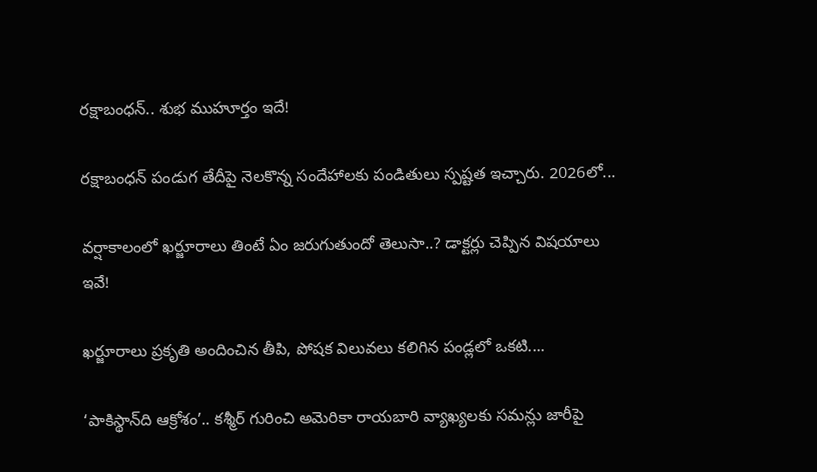రక్షాబంధన్‌.. శుభ ముహూర్తం ఇదే!

రక్షాబంధన్‌ పండుగ తేదీపై నెలకొన్న సందేహాలకు పండితులు స్పష్టత ఇచ్చారు. 2026లో...

వర్షాకాలంలో ఖర్జూరాలు తింటే ఏం జరుగుతుందో తెలుసా..? డాక్టర్లు చెప్పిన విషయాలు ఇవే!

ఖర్జూరాలు ప్రకృతి అందించిన తీపి, పోషక విలువలు కలిగిన పండ్లలో ఒకటి....

‘పాకిస్థాన్‌ది ఆక్రోశం’.. కశ్మీర్‌ గురించి అమెరికా రాయబారి వ్యాఖ్యలకు సమన్లు జారీపై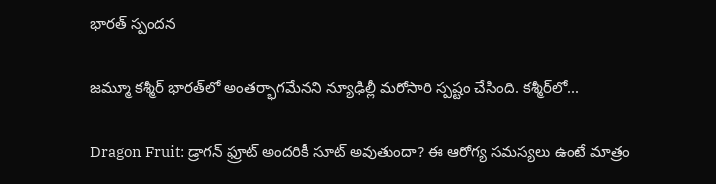భారత్ స్పందన

జమ్మూ కశ్మీర్‌ భారత్‌లో అంతర్భాగమేనని న్యూఢిల్లీ మరోసారి స్పష్టం చేసింది. కశ్మీర్‌లో...

Dragon Fruit: డ్రాగన్ ఫ్రూట్ అందరికీ సూట్ అవుతుందా? ఈ ఆరోగ్య సమస్యలు ఉంటే మాత్రం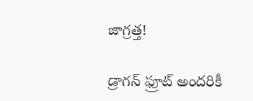జాగ్రత్త!

డ్రాగన్ ఫ్రూట్ అందరికీ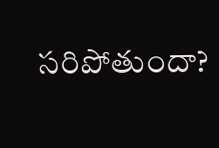సరిపోతుందా?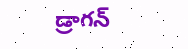డ్రాగన్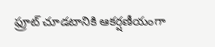ఫ్రూట్‌ చూడటానికి ఆకర్షణీయంగా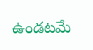ఉండటమే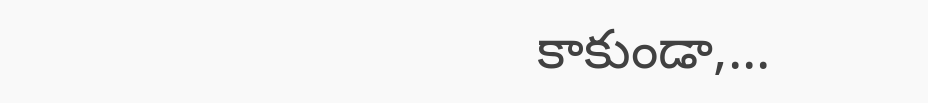కాకుండా,...